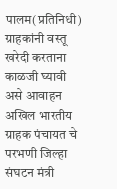पालम(प्रतिनिधी) ग्राहकांनी वस्तू खरेदी करताना काळजी घ्यावी असे आवाहन अखिल भारतीय ग्राहक पंचायत चे परभणी जिल्हा संघटन मंत्री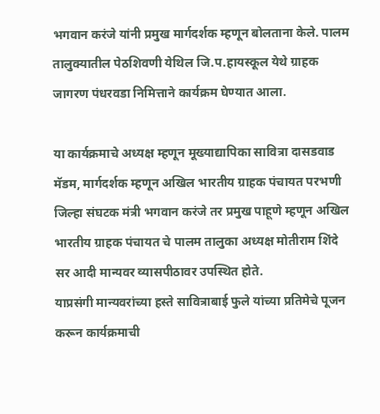भगवान करंजे यांनी प्रमुख मार्गदर्शक म्हणून बोलताना केले. पालम तालुक्यातील पेठशिवणी येथिल जि.प.हायस्कूल येथे ग्राहक जागरण पंधरवडा निमित्ताने कार्यक्रम घेण्यात आला.

या कार्यक्रमाचे अध्यक्ष म्हणून मूख्याद्यापिका सावित्रा दासडवाड मॅडम, मार्गदर्शक म्हणून अखिल भारतीय ग्राहक पंचायत परभणी जिल्हा संघटक मंत्री भगवान करंजे तर प्रमुख पाहूणे म्हणून अखिल भारतीय ग्राहक पंचायत चे पालम तालुका अध्यक्ष मोतीराम शिंदे सर आदी मान्यवर व्यासपीठावर उपस्थित होते.
याप्रसंगी मान्यवरांच्या हस्ते सावित्राबाई फुले यांच्या प्रतिमेचे पूजन करून कार्यक्रमाची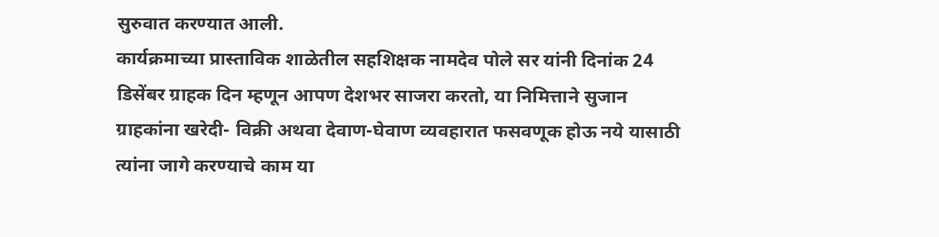सुरुवात करण्यात आली.
कार्यक्रमाच्या प्रास्ताविक शाळेतील सहशिक्षक नामदेव पोले सर यांनी दिनांक 24 डिसेंबर ग्राहक दिन म्हणून आपण देशभर साजरा करतो, या निमित्ताने सुजान ग्राहकांना खरेदी- विक्री अथवा देवाण-घेवाण व्यवहारात फसवणूक होऊ नये यासाठी त्यांना जागे करण्याचे काम या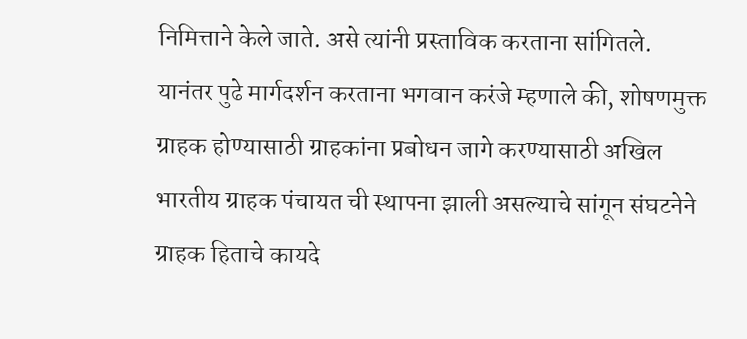निमित्ताने केले जाते. असे त्यांनी प्रस्ताविक करताना सांगितले.
यानंतर पुढे मार्गदर्शन करताना भगवान करंजे म्हणाले की, शोषणमुक्त ग्राहक होण्यासाठी ग्राहकांना प्रबोधन जागे करण्यासाठी अखिल भारतीय ग्राहक पंचायत ची स्थापना झाली असल्याचे सांगून संघटनेने ग्राहक हिताचे कायदे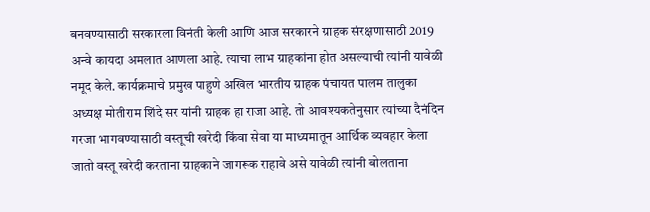बनवण्यासाठी सरकारला विनंती केली आणि आज सरकारने ग्राहक संरक्षणासाठी 2019 अन्वे कायदा अमलात आणला आहे. त्याचा लाभ ग्राहकांना होत असल्याची त्यांनी यावेळी नमूद केले. कार्यक्रमाचे प्रमुख पाहुणे अखिल भारतीय ग्राहक पंचायत पालम तालुका अध्यक्ष मोतीराम शिंदे सर यांनी ग्राहक हा राजा आहे. तो आवश्यकतेनुसार त्यांच्या दैनंदिन गरजा भागवण्यासाठी वस्तूची खरेदी किंवा सेवा या माध्यमातून आर्थिक व्यवहार केला जातो वस्तू खरेदी करताना ग्राहकाने जागरूक राहावे असे यावेळी त्यांनी बोलताना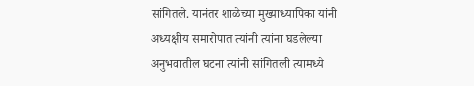सांगितले. यानंतर शाळेच्या मुख्याध्यापिका यांनी अध्यक्षीय समारोपात त्यांनी त्यांना घडलेल्या अनुभवातील घटना त्यांनी सांगितली त्यामध्ये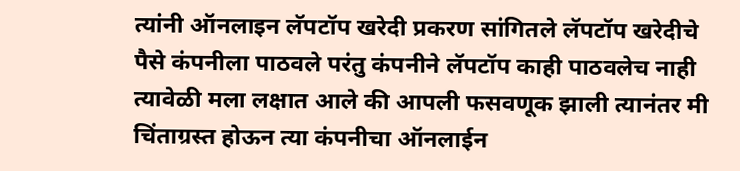त्यांनी ऑनलाइन लॅपटॉप खरेदी प्रकरण सांगितले लॅपटॉप खरेदीचे पैसे कंपनीला पाठवले परंतु कंपनीने लॅपटॉप काही पाठवलेच नाही त्यावेळी मला लक्षात आले की आपली फसवणूक झाली त्यानंतर मी चिंताग्रस्त होऊन त्या कंपनीचा ऑनलाईन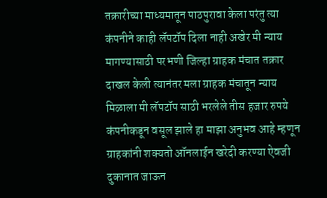तक्रारीच्या माध्यमातून पाठपुरावा केला परंतु त्या कंपनीने काही लॅपटॉप दिला नाही अखेर मी न्याय मागण्यासाठी परभणी जिल्हा ग्राहक मंचात तक्रार दाखल केली त्यानंतर मला ग्राहक मंचातून न्याय मिळाला मी लॅपटॉप साठी भरलेले तीस हजार रुपये कंपनीकडून वसूल झाले हा माझा अनुभव आहे म्हणून ग्राहकांनी शक्यतो ऑनलाईन खरेदी करण्या ऐवजी दुकानात जाऊन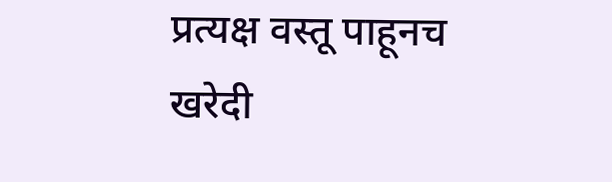प्रत्यक्ष वस्तू पाहूनच खरेदी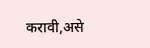करावी,असे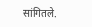सांगितले.